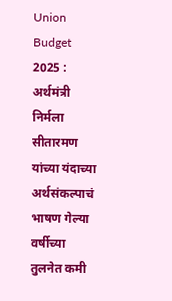Union Budget 2025 : अर्थमंत्री निर्मला सीतारमण यांच्या यंदाच्या अर्थसंकल्पाचं भाषण गेल्या वर्षीच्या तुलनेत कमी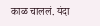काळ चाललं. यंदा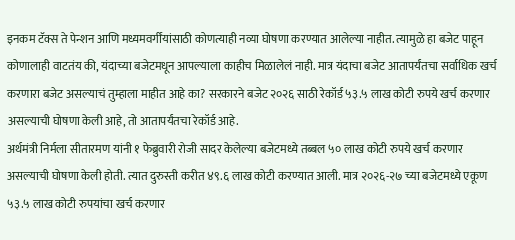इनकम टॅक्स ते पेन्शन आणि मध्यमवर्गींयांसाठी कोणत्याही नव्या घोषणा करण्यात आलेल्या नाहीत. त्यामुळे हा बजेट पाहून कोणालाही वाटतंय की, यंदाच्या बजेटमधून आपल्याला काहीच मिळालेलं नाही. मात्र यंदाचा बजेट आतापर्यंतचा सर्वाधिक खर्च करणारा बजेट असल्याचं तुम्हाला माहीत आहे का? सरकारने बजेट २०२६ साठी रेकॉर्ड ५३.५ लाख कोटी रुपये खर्च करणार असल्याची घोषणा केली आहे, तो आतापर्यंतचा रेकॉर्ड आहे.
अर्थमंत्री निर्मला सीतारमण यांनी १ फेब्रुवारी रोजी सादर केलेल्या बजेटमध्ये तब्बल ५० लाख कोटी रुपये खर्च करणार असल्याची घोषणा केली होती. त्यात दुरुस्ती करीत ४९.६ लाख कोटी करण्यात आली. मात्र २०२६-२७ च्या बजेटमध्ये एकूण ५३.५ लाख कोटी रुपयांचा खर्च करणार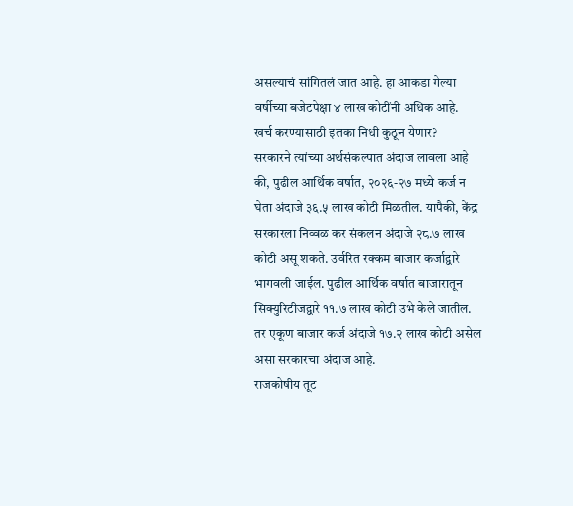असल्याचं सांगितलं जात आहे. हा आकडा गेल्या वर्षीच्या बजेटपेक्षा ४ लाख कोटींनी अधिक आहे.
खर्च करण्यासाठी इतका निधी कुठून येणार?
सरकारने त्यांच्या अर्थसंकल्पात अंदाज लावला आहे की, पुढील आर्थिक वर्षात, २०२६-२७ मध्ये कर्ज न घेता अंदाजे ३६.५ लाख कोटी मिळतील. यापैकी, केंद्र सरकारला निव्वळ कर संकलन अंदाजे २८.७ लाख कोटी असू शकते. उर्वरित रक्कम बाजार कर्जाद्वारे भागवली जाईल. पुढील आर्थिक वर्षात बाजारातून सिक्युरिटीजद्वारे ११.७ लाख कोटी उभे केले जातील. तर एकूण बाजार कर्ज अंदाजे १७.२ लाख कोटी असेल असा सरकारचा अंदाज आहे.
राजकोषीय तूट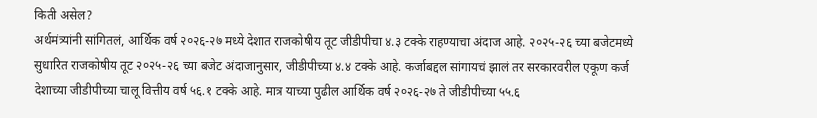किती असेल?
अर्थमंत्र्यांनी सांगितलं, आर्थिक वर्ष २०२६-२७ मध्ये देशात राजकोषीय तूट जीडीपीचा ४.३ टक्के राहण्याचा अंदाज आहे. २०२५-२६ च्या बजेटमध्ये सुधारित राजकोषीय तूट २०२५-२६ च्या बजेट अंदाजानुसार, जीडीपीच्या ४.४ टक्के आहे. कर्जाबद्दल सांगायचं झालं तर सरकारवरील एकूण कर्ज देशाच्या जीडीपीच्या चालू वित्तीय वर्ष ५६.१ टक्के आहे. मात्र याच्या पुढील आर्थिक वर्ष २०२६-२७ ते जीडीपीच्या ५५.६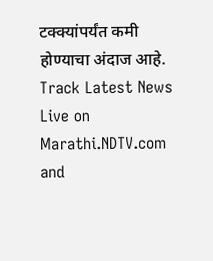टक्क्यांपर्यंत कमी होण्याचा अंदाज आहे.
Track Latest News Live on Marathi.NDTV.com and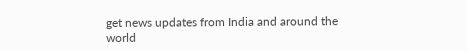get news updates from India and around the world